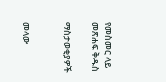የመስመር ላይ መጽሐፍ ቅዱስ

ማስታወቂያዎች


መላው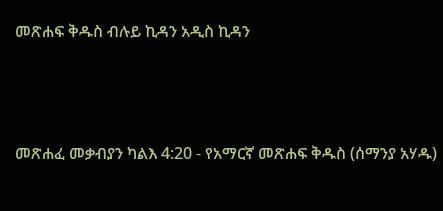መጽሐፍ ቅዱስ ብሉይ ኪዳን አዲስ ኪዳን




መጽሐፈ መቃብያን ካልእ 4:20 - የአማርኛ መጽሐፍ ቅዱስ (ሰማንያ አሃዱ)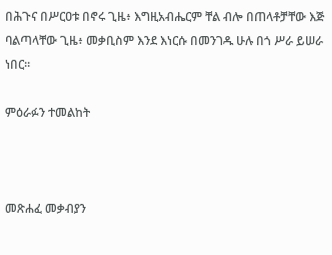በሕጉና በሥርዐቱ በኖሩ ጊዜ፥ እግዚአብሔርም ቸል ብሎ በጠላቶቻቸው እጅ ባልጣላቸው ጊዜ፥ መቃቢስም እንደ እነርሱ በመንገዱ ሁሉ በጎ ሥራ ይሠራ ነበር።

ምዕራፉን ተመልከት



መጽሐፈ መቃብያን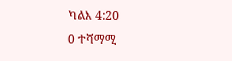ካልእ 4:20
0 ተሻማሚ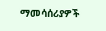ማመሳሰሪያዎች